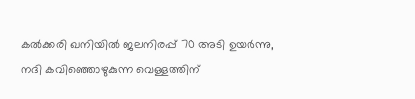കല്‍ക്കരി ഖനിയില്‍ ജലനിരപ്പ് 70 അടി ഉയര്‍ന്നു, നദി കവിഞ്ഞൊഴുകുന്ന വെള്ളത്തിന്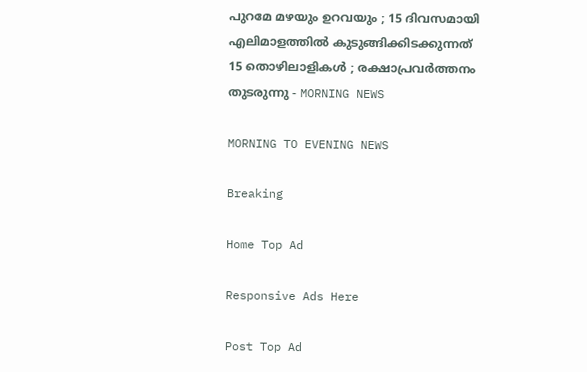പുറമേ മഴയും ഉറവയും ; 15 ദിവസമായി എലിമാളത്തില്‍ കുടുങ്ങിക്കിടക്കുന്നത് 15 തൊഴിലാളികള്‍ ; രക്ഷാപ്രവര്‍ത്തനം തുടരുന്നു - MORNING NEWS

MORNING TO EVENING NEWS

Breaking

Home Top Ad

Responsive Ads Here

Post Top Ad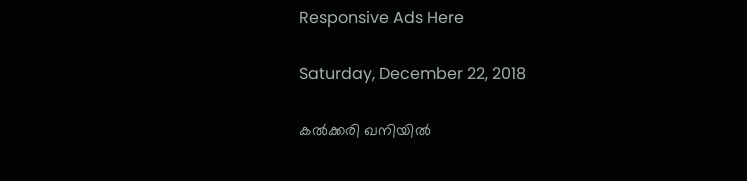Responsive Ads Here

Saturday, December 22, 2018

കല്‍ക്കരി ഖനിയില്‍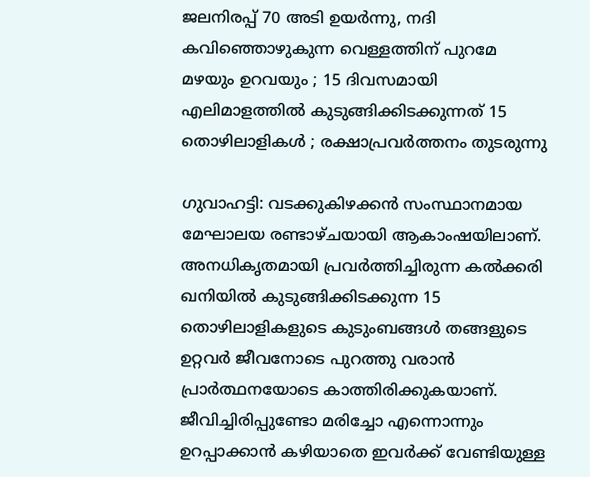ജലനിരപ്പ് 70 അടി ഉയര്‍ന്നു, നദി കവിഞ്ഞൊഴുകുന്ന വെള്ളത്തിന് പുറമേ മഴയും ഉറവയും ; 15 ദിവസമായി എലിമാളത്തില്‍ കുടുങ്ങിക്കിടക്കുന്നത് 15 തൊഴിലാളികള്‍ ; രക്ഷാപ്രവര്‍ത്തനം തുടരുന്നു

ഗുവാഹട്ടി: വടക്കുകിഴക്കന്‍ സംസ്ഥാനമായ മേഘാലയ രണ്ടാഴ്ചയായി ആകാംഷയിലാണ്. അനധികൃതമായി പ്രവര്‍ത്തിച്ചിരുന്ന കല്‍ക്കരി ഖനിയില്‍ കുടുങ്ങിക്കിടക്കുന്ന 15 തൊഴിലാളികളുടെ കുടുംബങ്ങള്‍ തങ്ങളുടെ ഉറ്റവര്‍ ജീവനോടെ പുറത്തു വരാന്‍ പ്രാര്‍ത്ഥനയോടെ കാത്തിരിക്കുകയാണ്. ജീവിച്ചിരിപ്പുണ്ടോ മരിച്ചോ എന്നൊന്നും ഉറപ്പാക്കാന്‍ കഴിയാതെ ഇവര്‍ക്ക് വേണ്ടിയുള്ള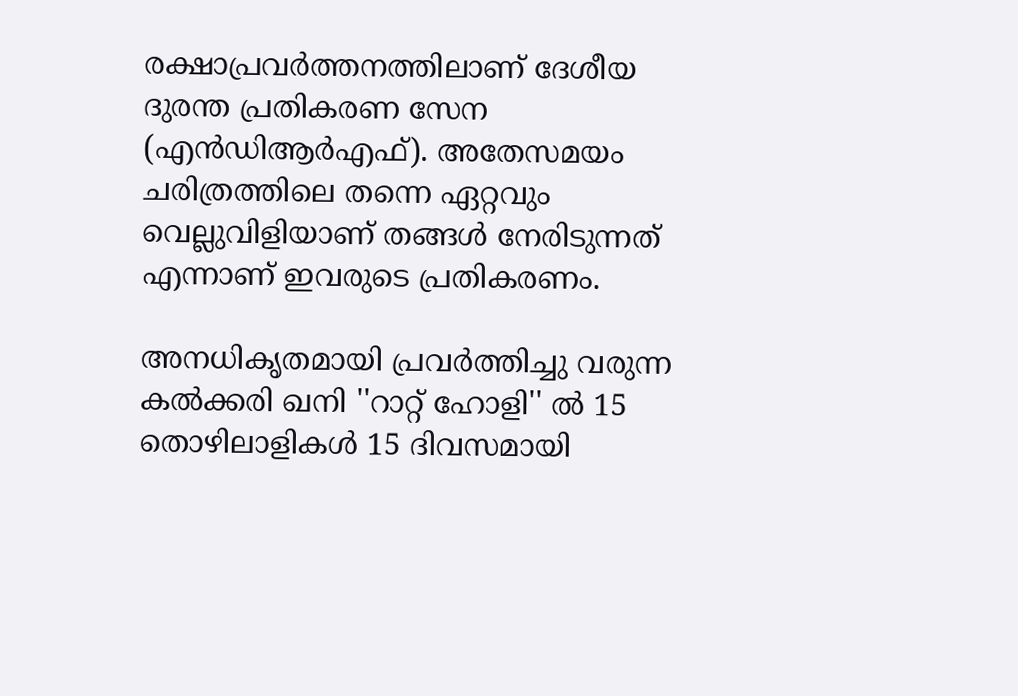രക്ഷാപ്രവര്‍ത്തനത്തിലാണ് ദേശീയ ദുരന്ത പ്രതികരണ സേന (എന്‍ഡിആര്‍എഫ്). അതേസമയം ചരിത്രത്തിലെ തന്നെ ഏറ്റവും വെല്ലുവിളിയാണ് തങ്ങള്‍ നേരിടുന്നത് എന്നാണ് ഇവരുടെ പ്രതികരണം.

അനധികൃതമായി പ്രവര്‍ത്തിച്ചു വരുന്ന കല്‍ക്കരി ഖനി ''റാറ്റ് ഹോളി'' ല്‍ 15 തൊഴിലാളികള്‍ 15 ദിവസമായി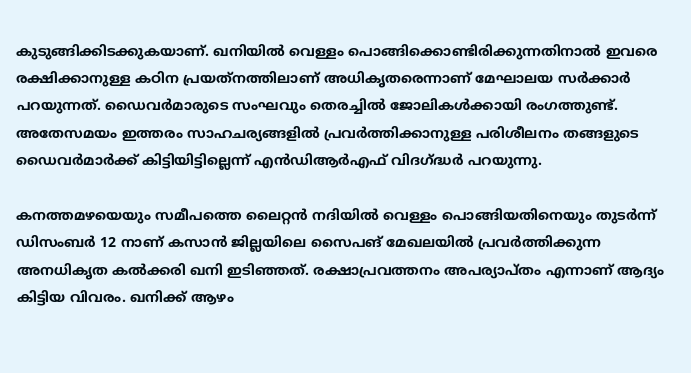കുടുങ്ങിക്കിടക്കുകയാണ്. ഖനിയില്‍ വെള്ളം പൊങ്ങിക്കൊണ്ടിരിക്കുന്നതിനാല്‍ ഇവരെ രക്ഷിക്കാനുള്ള കഠിന പ്രയത്‌നത്തിലാണ് അധികൃതരെന്നാണ് മേഘാലയ സര്‍ക്കാര്‍ പറയുന്നത്. ഡൈവര്‍മാരുടെ സംഘവും തെരച്ചില്‍ ജോലികള്‍ക്കായി രംഗത്തുണ്ട്. അതേസമയം ഇത്തരം സാഹചര്യങ്ങളില്‍ പ്രവര്‍ത്തിക്കാനുള്ള പരിശീലനം തങ്ങളുടെ ഡൈവര്‍മാര്‍ക്ക് കിട്ടിയിട്ടില്ലെന്ന് എന്‍ഡിആര്‍എഫ് വിദഗ്ദ്ധര്‍ പറയുന്നു.

കനത്തമഴയെയും സമീപത്തെ ലൈറ്റന്‍ നദിയില്‍ വെള്ളം പൊങ്ങിയതിനെയും തുടര്‍ന്ന് ഡിസംബര്‍ 12 നാണ് കസാന്‍ ജില്ലയിലെ സൈപങ് മേഖലയില്‍ പ്രവര്‍ത്തിക്കുന്ന അനധികൃത കല്‍ക്കരി ഖനി ഇടിഞ്ഞത്. രക്ഷാപ്രവത്തനം അപര്യാപ്തം എന്നാണ് ആദ്യം കിട്ടിയ വിവരം. ഖനിക്ക് ആഴം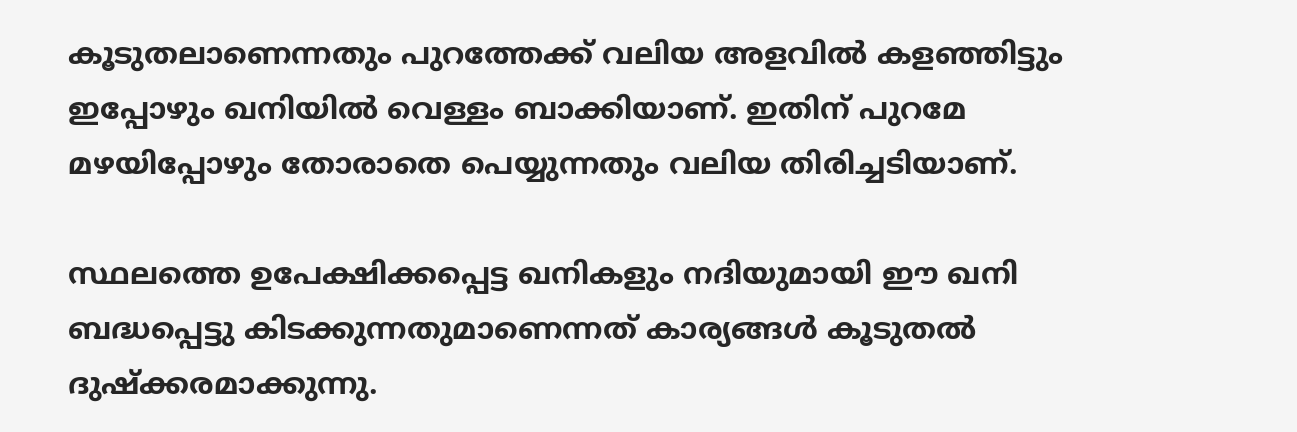കൂടുതലാണെന്നതും പുറത്തേക്ക് വലിയ അളവില്‍ കളഞ്ഞിട്ടും ഇപ്പോഴും ഖനിയില്‍ വെള്ളം ബാക്കിയാണ്. ഇതിന് പുറമേ മഴയിപ്പോഴും തോരാതെ പെയ്യുന്നതും വലിയ തിരിച്ചടിയാണ്.

സ്ഥലത്തെ ഉപേക്ഷിക്കപ്പെട്ട ഖനികളും നദിയുമായി ഈ ഖനി ബദ്ധപ്പെട്ടു കിടക്കുന്നതുമാണെന്നത് കാര്യങ്ങള്‍ കൂടുതല്‍ ദുഷ്‌ക്കരമാക്കുന്നു.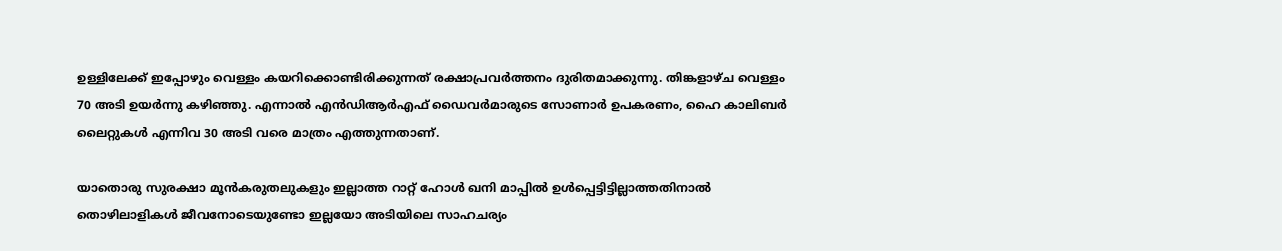ഉള്ളിലേക്ക് ഇപ്പോഴും വെള്ളം കയറിക്കൊണ്ടിരിക്കുന്നത് രക്ഷാപ്രവര്‍ത്തനം ദുരിതമാക്കുന്നു. തിങ്കളാഴ്ച വെള്ളം 70 അടി ഉയര്‍ന്നു കഴിഞ്ഞു. എന്നാല്‍ എന്‍ഡിആര്‍എഫ് ഡൈവര്‍മാരുടെ സോണാര്‍ ഉപകരണം, ഹൈ കാലിബര്‍ ലൈറ്റുകള്‍ എന്നിവ 30 അടി വരെ മാത്രം എത്തുന്നതാണ്.

യാതൊരു സുരക്ഷാ മൂന്‍കരുതലുകളും ഇല്ലാത്ത റാറ്റ് ഹോള്‍ ഖനി മാപ്പില്‍ ഉള്‍പ്പെട്ടിട്ടില്ലാത്തതിനാല്‍ തൊഴിലാളികള്‍ ജീവനോടെയുണ്ടോ ഇല്ലയോ അടിയിലെ സാഹചര്യം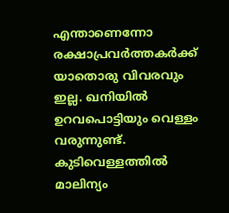എന്താണെന്നോ രക്ഷാപ്രവര്‍ത്തകര്‍ക്ക് യാതൊരു വിവരവും ഇല്ല. ഖനിയില്‍ ഉറവപൊട്ടിയും വെള്ളം വരുന്നുണ്ട്. കുടിവെള്ളത്തില്‍ മാലിന്യം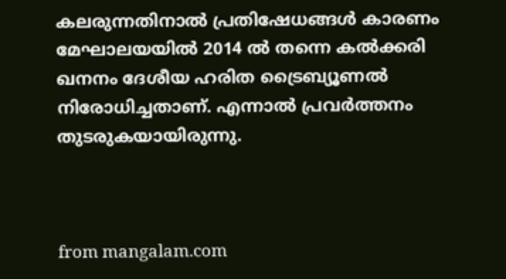കലരുന്നതിനാല്‍ പ്രതിഷേധങ്ങള്‍ കാരണം മേഘാലയയില്‍ 2014 ല്‍ തന്നെ കല്‍ക്കരി ഖനനം ദേശീയ ഹരിത ട്രൈബ്യൂണല്‍ നിരോധിച്ചതാണ്. എന്നാല്‍ പ്രവര്‍ത്തനം തുടരുകയായിരുന്നു.



from mangalam.com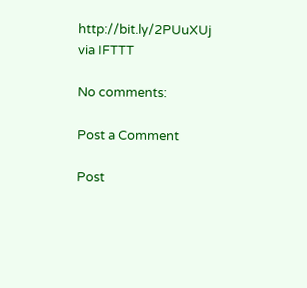http://bit.ly/2PUuXUj
via IFTTT

No comments:

Post a Comment

Post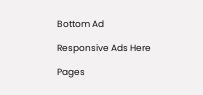Bottom Ad

Responsive Ads Here

Pages